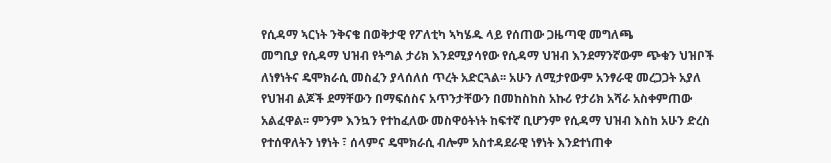የሲዳማ ኣርነት ንቅናቄ በወቅታዊ የፖለቲካ ኣካሄዱ ላይ የሰጠው ጋዜጣዊ መግለጫ
መግቢያ የሲዳማ ህዝብ የትግል ታሪክ እንደሚያሳየው የሲዳማ ህዝብ እንደማንኛውም ጭቁን ህዝቦች ለነፃነትና ዴሞክራሲ መስፈን ያላሰለሰ ጥረት አድርጓል፡፡ አሁን ለሚታየውም አንፃራዊ መረጋጋት አያለ የህዝብ ልጆች ደማቸውን በማፍሰስና አጥንታቸውን በመከስከስ አኩሪ የታሪክ አሻራ አስቀምጠው አልፈዋል፡፡ ምንም እንኳን የተከፈለው መስዋዕትነት ከፍተኛ ቢሆንም የሲዳማ ህዝብ እስከ አሁን ድረስ የተሰዋለትን ነፃነት ፣ ሰላምና ዴሞክራሲ ብሎም አስተዳደራዊ ነፃነት እንደተነጠቀ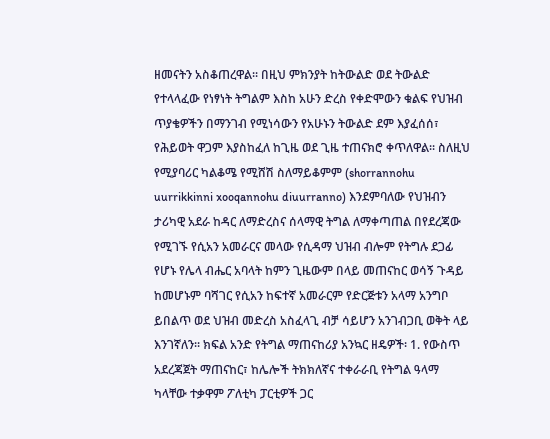ዘመናትን አስቆጠረዋል፡፡ በዚህ ምክንያት ከትውልድ ወደ ትውልድ የተላላፈው የነፃነት ትግልም እስከ አሁን ድረስ የቀድሞውን ቁልፍ የህዝብ ጥያቄዎችን በማንገብ የሚነሳውን የአሁኑን ትውልድ ደም እያፈሰሰ፣ የሕይወት ዋጋም እያስከፈለ ከጊዜ ወደ ጊዜ ተጠናክሮ ቀጥለዋል፡፡ ስለዚህ የሚያባሪር ካልቆሜ የሚሸሽ ስለማይቆምም (shorrannohu uurrikkinni xooqannohu diuurranno) እንደምባለው የህዝብን ታሪካዊ አደራ ከዳር ለማድረስና ሰላማዊ ትግል ለማቀጣጠል በየደረጃው የሚገኙ የሲአን አመራርና መላው የሲዳማ ህዝብ ብሎም የትግሉ ደጋፊ የሆኑ የሌላ ብሔር አባላት ከምን ጊዜውም በላይ መጠናከር ወሳኝ ጉዳይ ከመሆኑም ባሻገር የሲአን ከፍተኛ አመራርም የድርጅቱን አላማ አንግቦ ይበልጥ ወደ ህዝብ መድረስ አስፈላጊ ብቻ ሳይሆን አንገብጋቢ ወቅት ላይ እንገኛለን፡፡ ክፍል አንድ የትግል ማጠናከሪያ አንኳር ዘዴዎች፡ 1. የውስጥ አደረጃጀት ማጠናከር፣ ከሌሎች ትክክለኛና ተቀራራቢ የትግል ዓላማ ካላቸው ተቃዋም ፖለቲካ ፓርቲዎች ጋር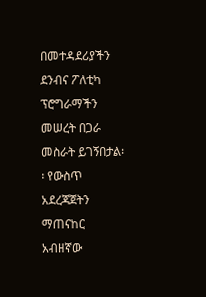በመተዳደሪያችን ደንብና ፖለቲካ ፕሮግራማችን መሠረት በጋራ መስራት ይገኝበታል፡፡ የውስጥ አደረጃጀትን ማጠናከር አብዘኛው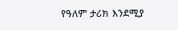የዓለም ታሪክ እንደሚያ